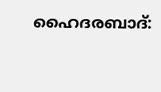ഹൈദരബാദ്: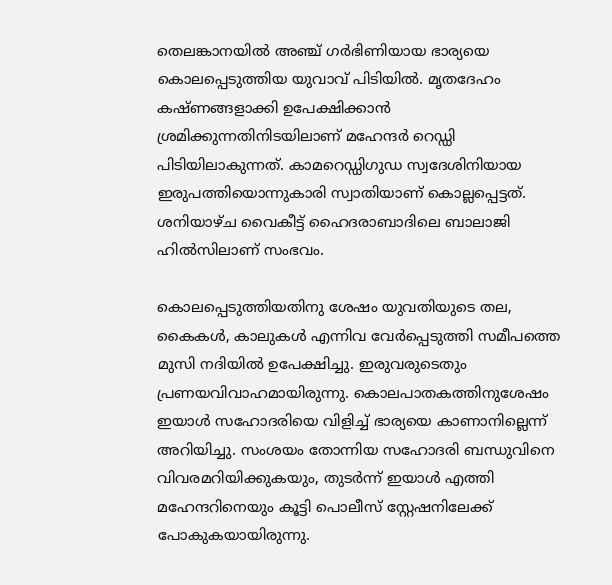തെലങ്കാനയില്‍ അഞ്ച് ഗര്‍ഭിണിയായ ഭാര്യയെ കൊലപ്പെടുത്തിയ യുവാവ് പിടിയില്‍. മൃതദേഹം കഷ്ണങ്ങളാക്കി ഉപേക്ഷിക്കാന്‍ ശ്രമിക്കുന്നതിനിടയിലാണ് മഹേന്ദര്‍ റെഡ്ഡി പിടിയിലാകുന്നത്. കാമറെഡ്ഡിഗുഡ സ്വദേശിനിയായ ഇരുപത്തിയൊന്നുകാരി സ്വാതിയാണ് കൊല്ലപ്പെട്ടത്. ശനിയാഴ്ച വൈകീട്ട് ഹൈദരാബാദിലെ ബാലാജി ഹില്‍സിലാണ് സംഭവം.

കൊലപ്പെടുത്തിയതിനു ശേഷം യുവതിയുടെ തല, കൈകള്‍, കാലുകള്‍ എന്നിവ വേര്‍പ്പെടുത്തി സമീപത്തെ മുസി നദിയില്‍ ഉപേക്ഷിച്ചു. ഇരുവരുടെതും പ്രണയവിവാഹമായിരുന്നു. കൊലപാതകത്തിനുശേഷം ഇയാള്‍ സഹോദരിയെ വിളിച്ച് ഭാര്യയെ കാണാനില്ലെന്ന് അറിയിച്ചു. സംശയം തോന്നിയ സഹോദരി ബന്ധുവിനെ വിവരമറിയിക്കുകയും, തുടര്‍ന്ന് ഇയാള്‍ എത്തി മഹേന്ദറിനെയും കൂട്ടി പൊലീസ് സ്റ്റേഷനിലേക്ക് പോകുകയായിരുന്നു.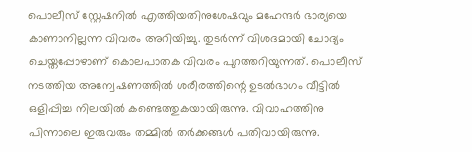പൊലീസ് സ്റ്റേഷനില്‍ എത്തിയതിനുശേഷവും മഹേന്ദര്‍ ഭാര്യയെ കാണാനില്ലന്ന വിവരം അറിയിച്ചു. തുടര്‍ന്ന് വിശദമായി ചോദ്യം ചെയ്തപ്പോഴാണ് കൊലപാതക വിവരം പുറത്തറിയുന്നത്. പൊലീസ് നടത്തിയ അന്വേഷണത്തില്‍ ശരീരത്തിന്റെ ഉടല്‍ഭാഗം വീട്ടില്‍ ഒളിപ്പിച്ച നിലയില്‍ കണ്ടെത്തുകയായിരുന്നു. വിവാഹത്തിനു പിന്നാലെ ഇരുവരും തമ്മില്‍ തര്‍ക്കങ്ങള്‍ പതിവായിരുന്നു.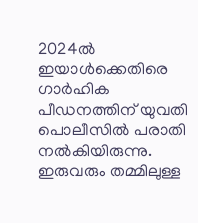2024ല്‍ ഇയാള്‍ക്കെതിരെ ഗാര്‍ഹിക പീഡനത്തിന് യുവതി പൊലീസില്‍ പരാതി നല്‍കിയിരുന്നു. ഇരുവരും തമ്മിലുള്ള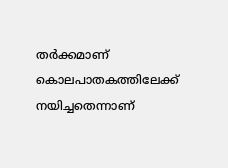തര്‍ക്കമാണ് കൊലപാതകത്തിലേക്ക് നയിച്ചതെന്നാണ്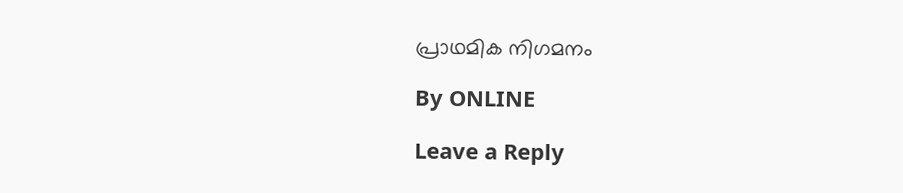പ്രാഥമിക നിഗമനം

By ONLINE

Leave a Reply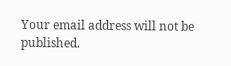Your email address will not be published.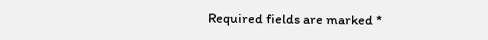Required fields are marked *